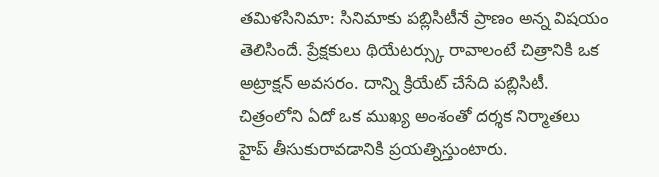తమిళసినిమా: సినిమాకు పబ్లిసిటీనే ప్రాణం అన్న విషయం తెలిసిందే. ప్రేక్షకులు థియేటర్స్కు రావాలంటే చిత్రానికి ఒక అట్రాక్షన్ అవసరం. దాన్ని క్రియేట్ చేసేది పబ్లిసిటీ. చిత్రంలోని ఏదో ఒక ముఖ్య అంశంతో దర్శక నిర్మాతలు హైప్ తీసుకురావడానికి ప్రయత్నిస్తుంటారు.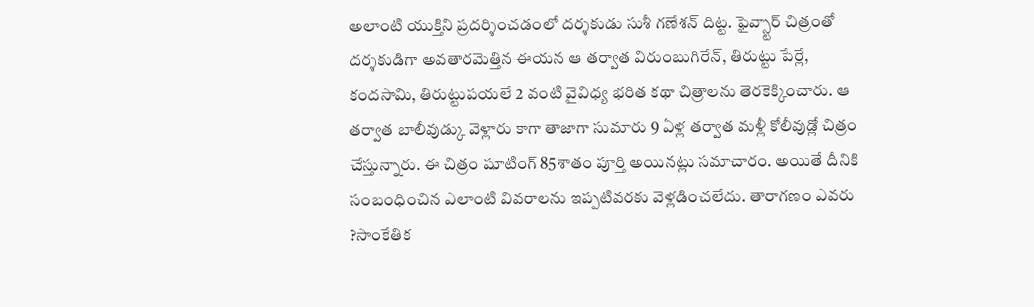అలాంటి యుక్తిని ప్రదర్శించడంలో దర్శకుడు సుశీ గణేశన్ దిట్ట. ఫైవ్స్టార్ చిత్రంతో దర్శకుడిగా అవతారమెత్తిన ఈయన ఆ తర్వాత విరుంబుగిరేన్, తిరుట్టు పేర్లే, కందసామి, తిరుట్టుపయలే 2 వంటి వైవిధ్య భరిత కథా చిత్రాలను తెరకెక్కించారు. ఆ తర్వాత బాలీవుడ్కు వెళ్లారు కాగా తాజాగా సుమారు 9 ఏళ్ల తర్వాత మళ్లీ కోలీవుడ్లో చిత్రం చేస్తున్నారు. ఈ చిత్రం షూటింగ్ 85శాతం పూర్తి అయినట్లు సమాచారం. అయితే దీనికి సంబంధించిన ఎలాంటి వివరాలను ఇప్పటివరకు వెళ్లడించలేదు. తారాగణం ఎవరు ?సాంకేతిక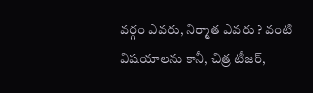వర్గం ఎవరు, నిర్మాత ఎవరు ? వంటి విషయాలను కానీ, చిత్ర టీజర్,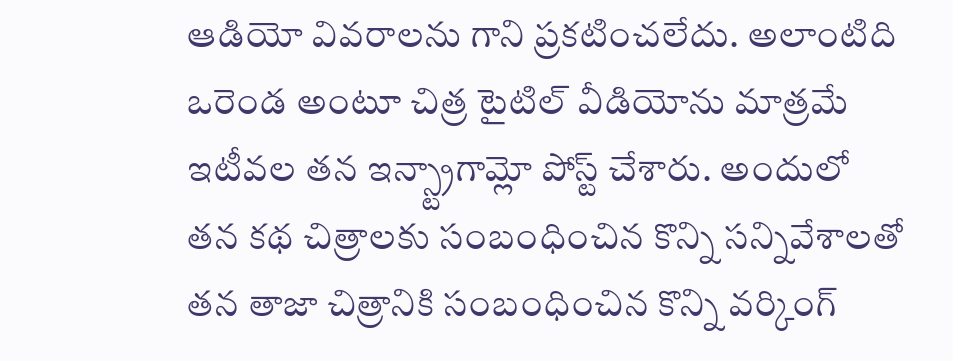ఆడియో వివరాలను గాని ప్రకటించలేదు. అలాంటిది ఒరెండ అంటూ చిత్ర టైటిల్ వీడియోను మాత్రమే ఇటీవల తన ఇన్స్ట్రాగామ్లో పోస్ట్ చేశారు. అందులో తన కథ చిత్రాలకు సంబంధించిన కొన్ని సన్నివేశాలతో తన తాజా చిత్రానికి సంబంధించిన కొన్ని వర్కింగ్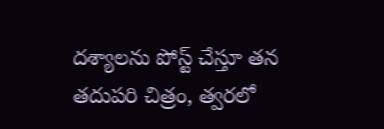దశ్యాలను పోస్ట్ చేస్తూ తన తదుపరి చిత్రం, త్వరలో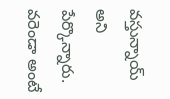వస్తున్నాయ్ అని పేర్కొన్నారు. వరెండా అంటే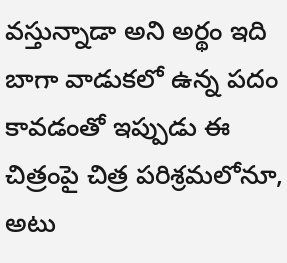వస్తున్నాడా అని అర్థం ఇది బాగా వాడుకలో ఉన్న పదం కావడంతో ఇప్పుడు ఈ చిత్రంపై చిత్ర పరిశ్రమలోనూ, అటు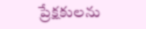ప్రేక్షకులను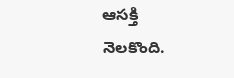ఆసక్తి నెలకొంది.